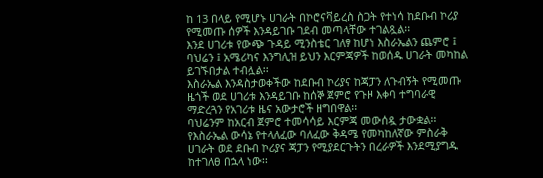ከ 13 በላይ የሚሆኑ ሀገራት በኮሮናቫይረስ ስጋት የተነሳ ከደቡብ ኮሪያ የሚመጡ ሰዎች እንዳይገቡ ገደብ መጣላቸው ተገልጿል፡፡
እንደ ሀገሪቱ የውጭ ጉዳይ ሚንስቴር ገለፃ ከሆነ እስራኤልን ጨምሮ ፤ ባህሬን ፤ አሜሪካና እንግሊዝ ይህን እርምጃዎች ከወሰዱ ሀገራት መካከል ይገኙበታል ተብሏል፡፡
እስራኤል እንዳስታወቀችው ከደቡብ ኮሪያና ከጃፓን ለጉብኝት የሚመጡ ዜጎች ወደ ሀገሪቱ እንዳይገቡ ከሰኞ ጀምሮ የጉዞ እቀባ ተግባራዊ ማድረጓን የአገሪቱ ዜና አውታሮች ዘግበዋል፡፡
ባህሬንም ከአርብ ጀምሮ ተመሳሳይ እርምጃ መውሰዷ ታውቋል፡፡
የእስራኤል ውሳኔ የተላለፈው ባለፈው ቅዳሜ የመካከለኛው ምስራቅ ሀገራት ወደ ደቡብ ኮሪያና ጃፓን የሚያደርጉትን በረራዎች እንደሚያግዱ ከተገለፀ በኋላ ነው፡፡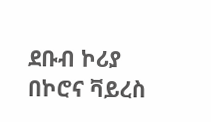ደቡብ ኮሪያ በኮሮና ቫይረስ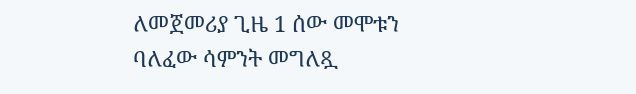ለመጀመሪያ ጊዜ 1 ሰው መሞቱን ባለፈው ሳምንት መግለጿ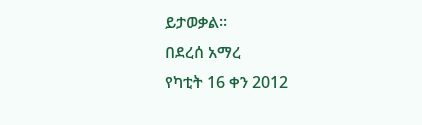ይታወቃል፡፡
በደረሰ አማረ
የካቲት 16 ቀን 2012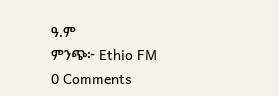ዓ.ም
ምንጭ፦ Ethio FM
0 Comments